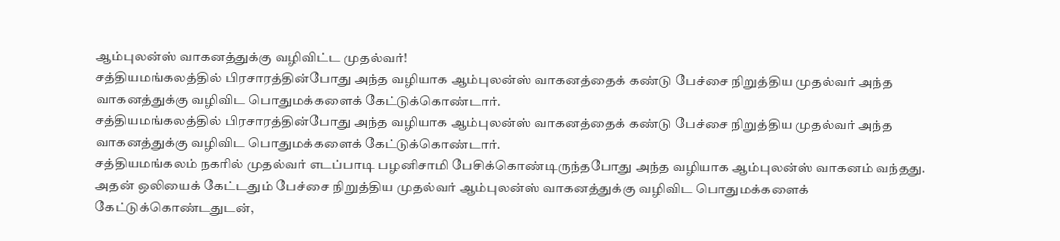ஆம்புலன்ஸ் வாகனத்துக்கு வழிவிட்ட முதல்வர்!
சத்தியமங்கலத்தில் பிரசாரத்தின்போது அந்த வழியாக ஆம்புலன்ஸ் வாகனத்தைக் கண்டு பேச்சை நிறுத்திய முதல்வர் அந்த வாகனத்துக்கு வழிவிட பொதுமக்களைக் கேட்டுக்கொண்டார்.
சத்தியமங்கலத்தில் பிரசாரத்தின்போது அந்த வழியாக ஆம்புலன்ஸ் வாகனத்தைக் கண்டு பேச்சை நிறுத்திய முதல்வர் அந்த வாகனத்துக்கு வழிவிட பொதுமக்களைக் கேட்டுக்கொண்டார்.
சத்தியமங்கலம் நகரில் முதல்வர் எடப்பாடி பழனிசாமி பேசிக்கொண்டிருந்தபோது அந்த வழியாக ஆம்புலன்ஸ் வாகனம் வந்தது. அதன் ஒலியைக் கேட்டதும் பேச்சை நிறுத்திய முதல்வர் ஆம்புலன்ஸ் வாகனத்துக்கு வழிவிட பொதுமக்களைக் கேட்டுக்கொண்டதுடன்,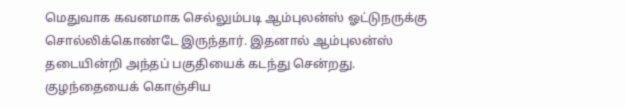மெதுவாக கவனமாக செல்லும்படி ஆம்புலன்ஸ் ஓட்டுநருக்கு சொல்லிக்கொண்டே இருந்தார். இதனால் ஆம்புலன்ஸ் தடையின்றி அந்தப் பகுதியைக் கடந்து சென்றது.
குழந்தையைக் கொஞ்சிய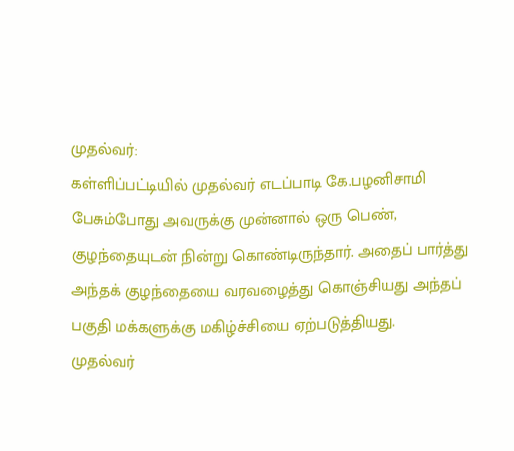முதல்வர்:
கள்ளிப்பட்டியில் முதல்வர் எடப்பாடி கே.பழனிசாமி பேசும்போது அவருக்கு முன்னால் ஒரு பெண், குழந்தையுடன் நின்று கொண்டிருந்தார். அதைப் பார்த்து அந்தக் குழந்தையை வரவழைத்து கொஞ்சியது அந்தப் பகுதி மக்களுக்கு மகிழ்ச்சியை ஏற்படுத்தியது.
முதல்வர்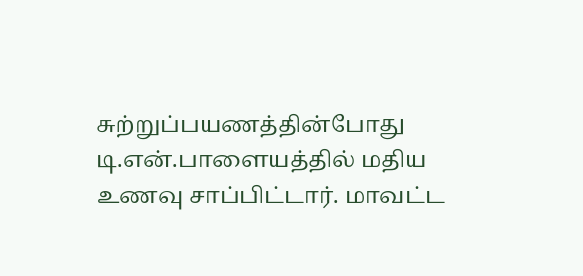சுற்றுப்பயணத்தின்போது டி.என்.பாளையத்தில் மதிய உணவு சாப்பிட்டார். மாவட்ட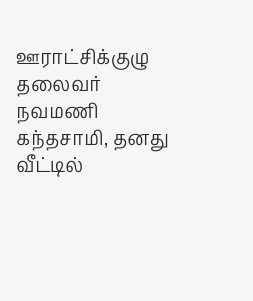ஊராட்சிக்குழு தலைவர் நவமணி கந்தசாமி, தனது வீட்டில்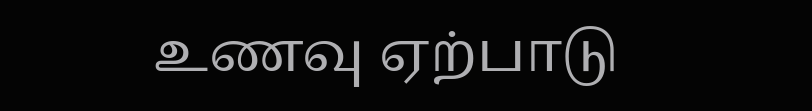உணவு ஏற்பாடு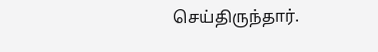செய்திருந்தார்.